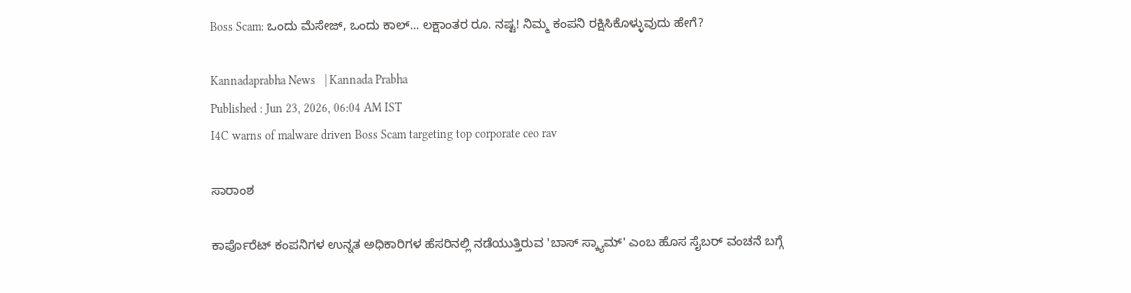Boss Scam: ಒಂದು ಮೆಸೇಜ್‌, ಒಂದು ಕಾಲ್‌... ಲಕ್ಷಾಂತರ ರೂ. ನಷ್ಟ! ನಿಮ್ಮ ಕಂಪನಿ ರಕ್ಷಿಸಿಕೊಳ್ಳುವುದು ಹೇಗೆ?

Kannadaprabha News   | Kannada Prabha
Published : Jun 23, 2026, 06:04 AM IST
I4C warns of malware driven Boss Scam targeting top corporate ceo rav

ಸಾರಾಂಶ

ಕಾರ್ಪೊರೆಟ್‌ ಕಂಪನಿಗಳ ಉನ್ನತ ಅಧಿಕಾರಿಗಳ ಹೆಸರಿನಲ್ಲಿ ನಡೆಯುತ್ತಿರುವ 'ಬಾಸ್‌ ಸ್ಕ್ಯಾಮ್‌' ಎಂಬ ಹೊಸ ಸೈಬರ್ ವಂಚನೆ ಬಗ್ಗೆ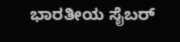ಭಾರತೀಯ ಸೈಬರ್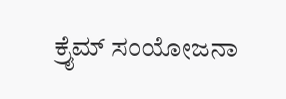ಕ್ರೈಮ್ ಸಂಯೋಜನಾ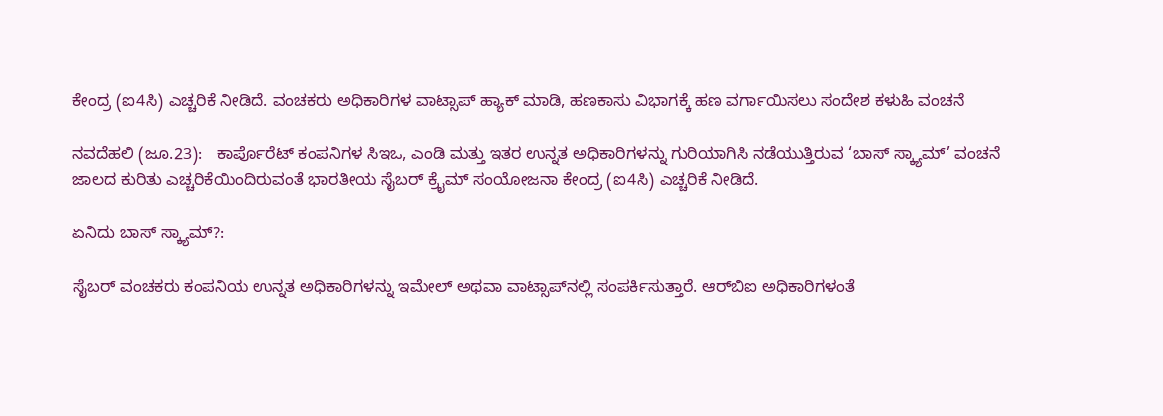ಕೇಂದ್ರ (ಐ4ಸಿ) ಎಚ್ಚರಿಕೆ ನೀಡಿದೆ. ವಂಚಕರು ಅಧಿಕಾರಿಗಳ ವಾಟ್ಸಾಪ್ ಹ್ಯಾಕ್ ಮಾಡಿ, ಹಣಕಾಸು ವಿಭಾಗಕ್ಕೆ ಹಣ ವರ್ಗಾಯಿಸಲು ಸಂದೇಶ ಕಳುಹಿ ವಂಚನೆ

ನವದೆಹಲಿ (ಜೂ.23):   ಕಾರ್ಪೊರೆಟ್‌ ಕಂಪನಿಗಳ ಸಿಇಒ, ಎಂಡಿ ಮತ್ತು ಇತರ ಉನ್ನತ ಅಧಿಕಾರಿಗಳನ್ನು ಗುರಿಯಾಗಿಸಿ ನಡೆಯುತ್ತಿರುವ ‘ಬಾಸ್‌ ಸ್ಕ್ಯಾಮ್‌’ ವಂಚನೆ ಜಾಲದ ಕುರಿತು ಎಚ್ಚರಿಕೆಯಿಂದಿರುವಂತೆ ಭಾರತೀಯ ಸೈಬರ್ ಕ್ರೈಮ್ ಸಂಯೋಜನಾ ಕೇಂದ್ರ (ಐ4ಸಿ) ಎಚ್ಚರಿಕೆ ನೀಡಿದೆ.

ಏನಿದು ಬಾಸ್‌ ಸ್ಕ್ಯಾಮ್‌?:

ಸೈಬರ್‌ ವಂಚಕರು ಕಂಪನಿಯ ಉನ್ನತ ಅಧಿಕಾರಿಗಳನ್ನು ಇಮೇಲ್ ಅಥವಾ ವಾಟ್ಸಾಪ್‌ನಲ್ಲಿ ಸಂಪರ್ಕಿಸುತ್ತಾರೆ. ಆರ್‌ಬಿಐ ಅಧಿಕಾರಿಗಳಂತೆ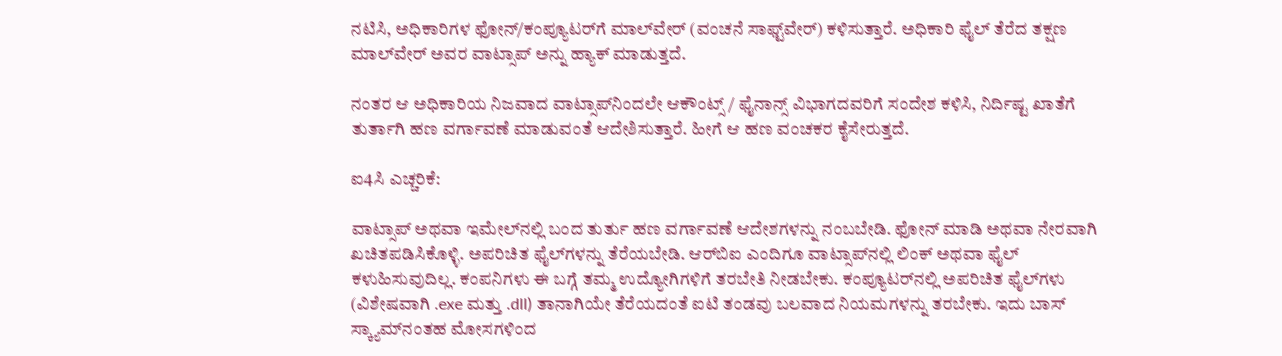ನಟಿಸಿ, ಅಧಿಕಾರಿಗಳ ಫೋನ್/ಕಂಪ್ಯೂಟರ್‌ಗೆ ಮಾಲ್‌ವೇರ್ (ವಂಚನೆ ಸಾಫ್ಟ್‌ವೇರ್) ಕಳಿಸುತ್ತಾರೆ. ಅಧಿಕಾರಿ ಫೈಲ್ ತೆರೆದ ತಕ್ಷಣ ಮಾಲ್‌ವೇರ್ ಅವರ ವಾಟ್ಸಾಪ್ ಅನ್ನು ಹ್ಯಾಕ್ ಮಾಡುತ್ತದೆ.

ನಂತರ ಆ ಅಧಿಕಾರಿಯ ನಿಜವಾದ ವಾಟ್ಸಾಪ್‌ನಿಂದಲೇ ಆಕೌಂಟ್ಸ್ / ಫೈನಾನ್ಸ್ ವಿಭಾಗದವರಿಗೆ ಸಂದೇಶ ಕಳಿಸಿ, ನಿರ್ದಿಷ್ಟ ಖಾತೆಗೆ ತುರ್ತಾಗಿ ಹಣ ವರ್ಗಾವಣೆ ಮಾಡುವಂತೆ ಆದೇಶಿಸುತ್ತಾರೆ. ಹೀಗೆ ಆ ಹಣ ವಂಚಕರ ಕೈಸೇರುತ್ತದೆ.

ಐ4ಸಿ ಎಚ್ಚರಿಕೆ:

ವಾಟ್ಸಾಪ್ ಅಥವಾ ಇಮೇಲ್‌ನಲ್ಲಿ ಬಂದ ತುರ್ತು ಹಣ ವರ್ಗಾವಣೆ ಆದೇಶಗಳನ್ನು ನಂಬಬೇಡಿ. ಫೋನ್ ಮಾಡಿ ಅಥವಾ ನೇರವಾಗಿ ಖಚಿತಪಡಿಸಿಕೊಳ್ಳಿ. ಅಪರಿಚಿತ ಫೈಲ್‌ಗಳನ್ನು ತೆರೆಯಬೇಡಿ. ಆರ್‌ಬಿಐ ಎಂದಿಗೂ ವಾಟ್ಸಾಪ್‌ನಲ್ಲಿ ಲಿಂಕ್ ಅಥವಾ ಫೈಲ್ ಕಳುಹಿಸುವುದಿಲ್ಲ. ಕಂಪನಿಗಳು ಈ ಬಗ್ಗೆ ತಮ್ಮ ಉದ್ಯೋಗಿಗಳಿಗೆ ತರಬೇತಿ ನೀಡಬೇಕು. ಕಂಪ್ಯೂಟರ್‌ನಲ್ಲಿ ಅಪರಿಚಿತ ಫೈಲ್‌ಗಳು (ವಿಶೇಷವಾಗಿ .exe ಮತ್ತು .dll) ತಾನಾಗಿಯೇ ತೆರೆಯದಂತೆ ಐಟಿ ತಂಡವು ಬಲವಾದ ನಿಯಮಗಳನ್ನು ತರಬೇಕು. ಇದು ಬಾಸ್ ಸ್ಕ್ಯಾಮ್‌ನಂತಹ ಮೋಸಗಳಿಂದ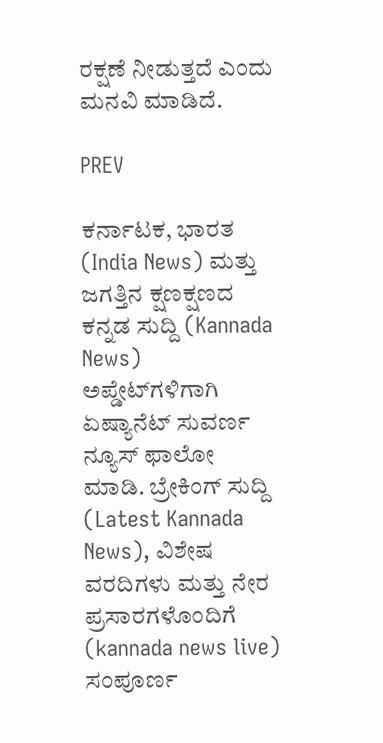ರಕ್ಷಣೆ ನೀಡುತ್ತದೆ ಎಂದು ಮನವಿ ಮಾಡಿದೆ.

PREV

ಕರ್ನಾಟಕ, ಭಾರತ (India News) ಮತ್ತು ಜಗತ್ತಿನ ಕ್ಷಣಕ್ಷಣದ ಕನ್ನಡ ಸುದ್ದಿ (Kannada News) ಅಪ್ಡೇಟ್‌ಗಳಿಗಾಗಿ ಏಷ್ಯಾನೆಟ್ ಸುವರ್ಣ ನ್ಯೂಸ್‌ ಫಾಲೋ ಮಾಡಿ. ಬ್ರೇಕಿಂಗ್ ಸುದ್ದಿ (Latest Kannada News), ವಿಶೇಷ ವರದಿಗಳು ಮತ್ತು ನೇರ ಪ್ರಸಾರಗಳೊಂದಿಗೆ (kannada news live) ಸಂಪೂರ್ಣ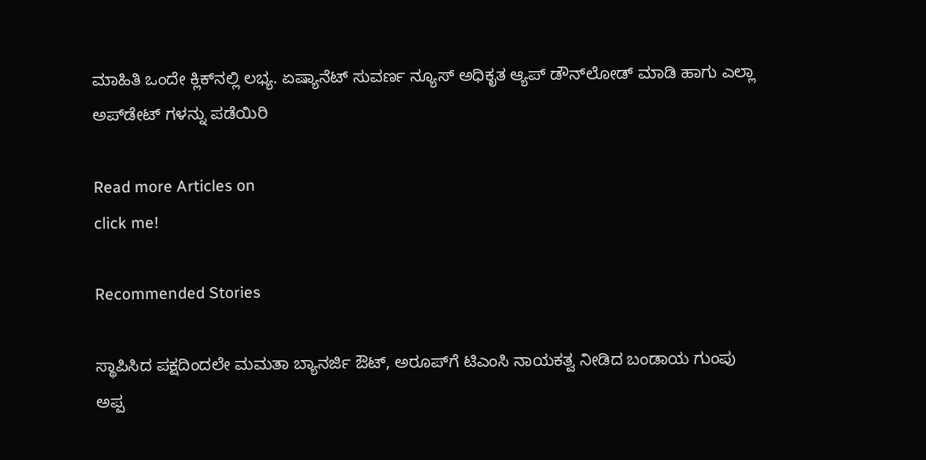ಮಾಹಿತಿ ಒಂದೇ ಕ್ಲಿಕ್‌ನಲ್ಲಿ ಲಭ್ಯ. ಏಷ್ಯಾನೆಟ್ ಸುವರ್ಣ ನ್ಯೂಸ್ ಅಧಿಕೃತ ಆ್ಯಪ್ ಡೌನ್‌ಲೋಡ್ ಮಾಡಿ ಹಾಗು ಎಲ್ಲಾ ಅಪ್‌ಡೇಟ್ ಗಳನ್ನು ಪಡೆಯಿರಿ

Read more Articles on
click me!

Recommended Stories

ಸ್ಥಾಪಿಸಿದ ಪಕ್ಷದಿಂದಲೇ ಮಮತಾ ಬ್ಯಾನರ್ಜಿ ಔಟ್, ಅರೂಪ್‌ಗೆ ಟಿಎಂಸಿ ನಾಯಕತ್ವ ನೀಡಿದ ಬಂಡಾಯ ಗುಂಪು
ಅಪ್ಪ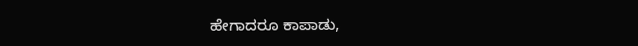ಹೇಗಾದರೂ ಕಾಪಾಡು,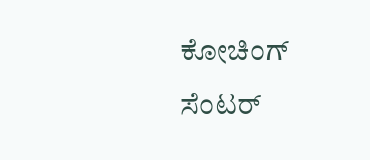ಕೋಚಿಂಗ್ ಸೆಂಟರ್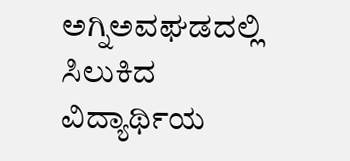ಅಗ್ನಿಅವಘಡದಲ್ಲಿ ಸಿಲುಕಿದ ವಿದ್ಯಾರ್ಥಿಯ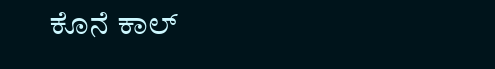ಕೊನೆ ಕಾಲ್